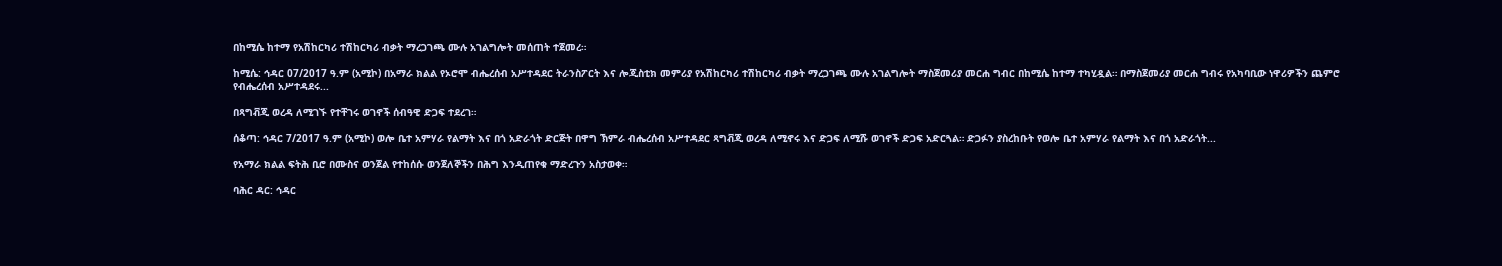በከሚሴ ከተማ የአሽከርካሪ ተሽከርካሪ ብቃት ማረጋገጫ ሙሉ አገልግሎት መሰጠት ተጀመረ።

ከሚሴ: ኅዳር 07/2017 ዓ.ም (አሚኮ) በአማራ ክልል የኦሮሞ ብሔረሰብ አሥተዳደር ትራንስፖርት እና ሎጂስቲክ መምሪያ የአሽከርካሪ ተሽከርካሪ ብቃት ማረጋገጫ ሙሉ አገልግሎት ማስጀመሪያ መርሐ ግብር በከሚሴ ከተማ ተካሂዷል። በማስጀመሪያ መርሐ ግብሩ የአካባቢው ነዋሪዎችን ጨምሮ የብሔረሰብ አሥተዳደሩ...

በጻግቭጂ ወረዳ ለሚገኙ የተቸገሩ ወገኖች ሰብዓዊ ድጋፍ ተደረገ።

ሰቆጣ: ኅዳር 7/2017 ዓ.ም (አሚኮ) ወሎ ቤተ አምሃራ የልማት እና በጎ አድራጎት ድርጅት በዋግ ኽምራ ብሔረሰብ አሥተዳደር ጻግቭጂ ወረዳ ለሚኖሩ እና ድጋፍ ለሚሹ ወገኖች ድጋፍ አድርጓል። ድጋፉን ያስረከቡት የወሎ ቤተ አምሃራ የልማት እና በጎ አድራጎት...

የአማራ ክልል ፍትሕ ቢሮ በሙስና ወንጀል የተከሰሱ ወንጀለኞችን በሕግ እንዲጠየቁ ማድረጉን አስታወቀ።

ባሕር ዳር: ኅዳር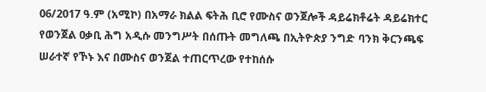06/2017 ዓ.ም (አሚኮ) በአማራ ክልል ፍትሕ ቢሮ የሙስና ወንጀሎች ዳይሬክቶሬት ዳይሬክተር የወንጀል ዐቃቢ ሕግ አዲሱ መንግሥት በሰጡት መግለጫ በኢትዮጵያ ንግድ ባንክ ቅርንጫፍ ሠራተኛ የኾኑ እና በሙስና ወንጀል ተጠርጥረው የተከሰሱ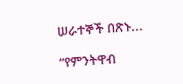ሠራተኞች በጽኑ...

“የምንትዋብ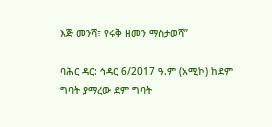እጅ መንሻ፣ የሩቅ ዘመን ማስታወሻ”

ባሕር ዳር: ኅዳር 6/2017 ዓ.ም (አሚኮ) ከደም ግባት ያማረው ደም ግባት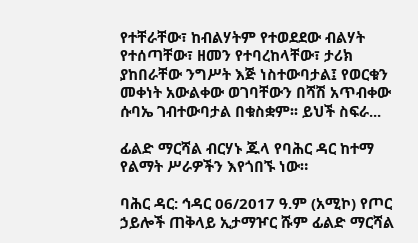የተቸራቸው፣ ከብልሃትም የተወደደው ብልሃት የተሰጣቸው፣ ዘመን የተባረከላቸው፣ ታሪክ ያከበራቸው ንግሥት እጅ ነስተውባታል፤ የወርቁን መቀነት አውልቀው ወገባቸውን በሻሽ አጥብቀው ሱባኤ ገብተውባታል በቁስቋም፡፡ ይህች ስፍራ...

ፊልድ ማርሻል ብርሃኑ ጁላ የባሕር ዳር ከተማ የልማት ሥራዎችን እየጎበኙ ነው።

ባሕር ዳር: ኅዳር 06/2017 ዓ.ም (አሚኮ) የጦር ኃይሎች ጠቅላይ ኢታማዦር ሹም ፊልድ ማርሻል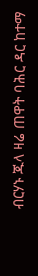ብርሃኑ ጁላ ዛሬ ጠዋት ባሕር ዳር ከተማ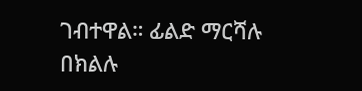ገብተዋል። ፊልድ ማርሻሉ በክልሉ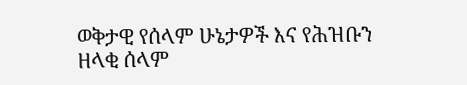ወቅታዊ የሰላም ሁኔታዎች እና የሕዝቡን ዘላቂ ሰላም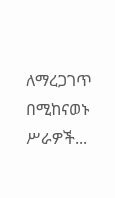ለማረጋገጥ በሚከናወኑ ሥራዎች...